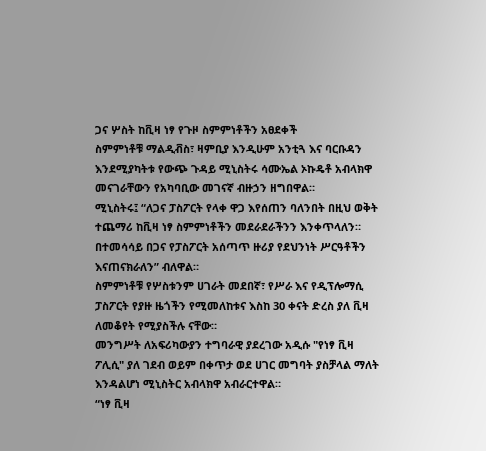ጋና ሦስት ከቪዛ ነፃ የጉዞ ስምምነቶችን አፀደቀች
ስምምነቶቹ ማልዲቭስ፣ ዛምቢያ እንዲሁም አንቲጓ እና ባርቡዳን እንደሚያካትቱ የውጭ ጉዳይ ሚኒስትሩ ሳሙኤል ኦኩዴቶ አብላክዋ መናገራቸውን የአካባቢው መገናኛ ብዙኃን ዘግበዋል።
ሚኒስትሩ፤ “ለጋና ፓስፖርት የላቀ ዋጋ እየሰጠን ባለንበት በዚህ ወቅት ተጨማሪ ከቪዛ ነፃ ስምምነቶችን መደራደራችንን እንቀጥላለን። በተመሳሳይ በጋና የፓስፖርት አሰጣጥ ዙሪያ የደህንነት ሥርዓቶችን እናጠናክራለን” ብለዋል።
ስምምነቶቹ የሦስቱንም ሀገራት መደበኛ፣ የሥራ እና የዲፕሎማሲ ፓስፖርት የያዙ ዜጎችን የሚመለከቱና እስከ 30 ቀናት ድረስ ያለ ቪዛ ለመቆየት የሚያስችሉ ናቸው።
መንግሥት ለአፍሪካውያን ተግባራዊ ያደረገው አዲሱ "የነፃ ቪዛ ፖሊሲ" ያለ ገደብ ወይም በቀጥታ ወደ ሀገር መግባት ያስቻላል ማለት እንዳልሆነ ሚኒስትር አብላክዋ አብራርተዋል።
“ነፃ ቪዛ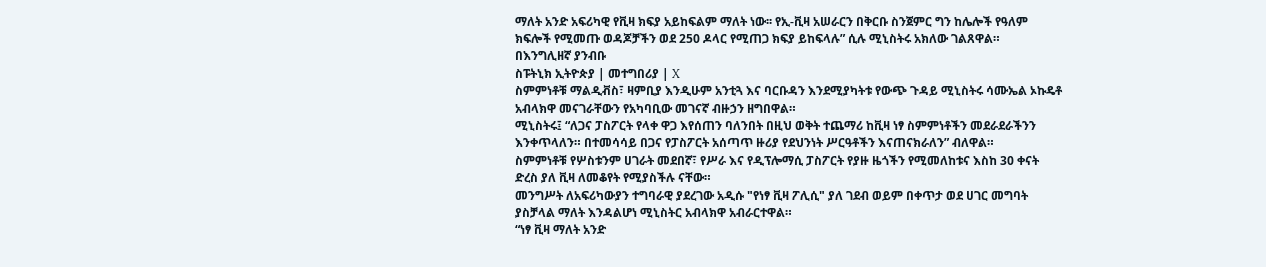ማለት አንድ አፍሪካዊ የቪዛ ክፍያ አይከፍልም ማለት ነው፡፡ የኢ-ቪዛ አሠራርን በቅርቡ ስንጀምር ግን ከሌሎች የዓለም ክፍሎች የሚመጡ ወዳጆቻችን ወደ 250 ዶላር የሚጠጋ ክፍያ ይከፍላሉ” ሲሉ ሚኒስትሩ አክለው ገልጸዋል።
በእንግሊዘኛ ያንብቡ
ስፑትኒክ ኢትዮጵያ | መተግበሪያ | X
ስምምነቶቹ ማልዲቭስ፣ ዛምቢያ እንዲሁም አንቲጓ እና ባርቡዳን እንደሚያካትቱ የውጭ ጉዳይ ሚኒስትሩ ሳሙኤል ኦኩዴቶ አብላክዋ መናገራቸውን የአካባቢው መገናኛ ብዙኃን ዘግበዋል።
ሚኒስትሩ፤ “ለጋና ፓስፖርት የላቀ ዋጋ እየሰጠን ባለንበት በዚህ ወቅት ተጨማሪ ከቪዛ ነፃ ስምምነቶችን መደራደራችንን እንቀጥላለን። በተመሳሳይ በጋና የፓስፖርት አሰጣጥ ዙሪያ የደህንነት ሥርዓቶችን እናጠናክራለን” ብለዋል።
ስምምነቶቹ የሦስቱንም ሀገራት መደበኛ፣ የሥራ እና የዲፕሎማሲ ፓስፖርት የያዙ ዜጎችን የሚመለከቱና እስከ 30 ቀናት ድረስ ያለ ቪዛ ለመቆየት የሚያስችሉ ናቸው።
መንግሥት ለአፍሪካውያን ተግባራዊ ያደረገው አዲሱ "የነፃ ቪዛ ፖሊሲ" ያለ ገደብ ወይም በቀጥታ ወደ ሀገር መግባት ያስቻላል ማለት እንዳልሆነ ሚኒስትር አብላክዋ አብራርተዋል።
“ነፃ ቪዛ ማለት አንድ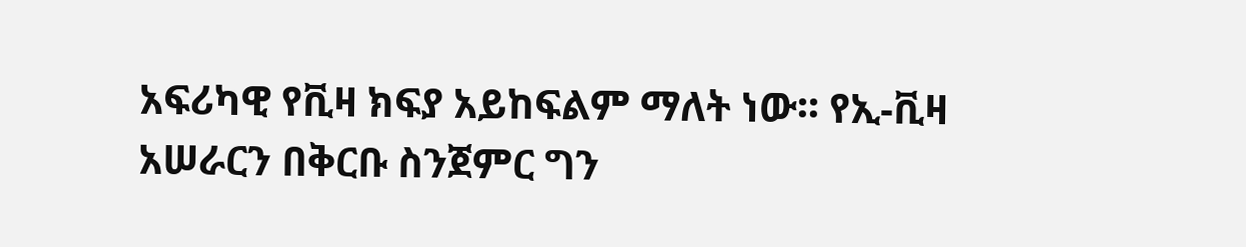አፍሪካዊ የቪዛ ክፍያ አይከፍልም ማለት ነው፡፡ የኢ-ቪዛ አሠራርን በቅርቡ ስንጀምር ግን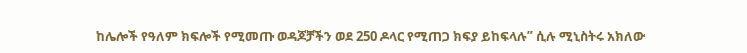ከሌሎች የዓለም ክፍሎች የሚመጡ ወዳጆቻችን ወደ 250 ዶላር የሚጠጋ ክፍያ ይከፍላሉ” ሲሉ ሚኒስትሩ አክለው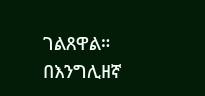ገልጸዋል።
በእንግሊዘኛ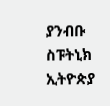ያንብቡ
ስፑትኒክ ኢትዮጵያ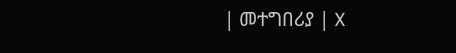| መተግበሪያ | X